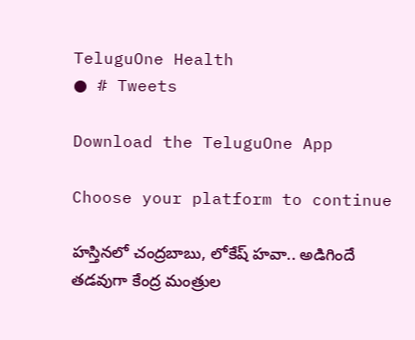TeluguOne Health
● # Tweets

Download the TeluguOne App

Choose your platform to continue

హస్తినలో చంద్రబాబు, లోకేష్ హవా.. అడిగిందే తడవుగా కేంద్ర మంత్రుల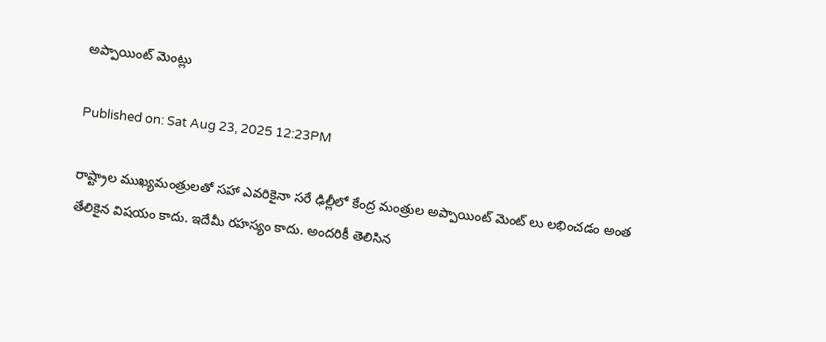అప్పాయింట్ మెంట్లు

Published on: Sat Aug 23, 2025 12:23PM

రాష్ట్రాల ముఖ్యమంత్రులతో సహా ఎవరికైనా సరే ఢిల్లీలో కేంద్ర మంత్రుల అప్పాయింట్ మెంట్ లు లభించడం అంత  తేలికైన విషయం కాదు. ఇదేమీ రహస్యం కాదు. అందరికీ తెలిసిన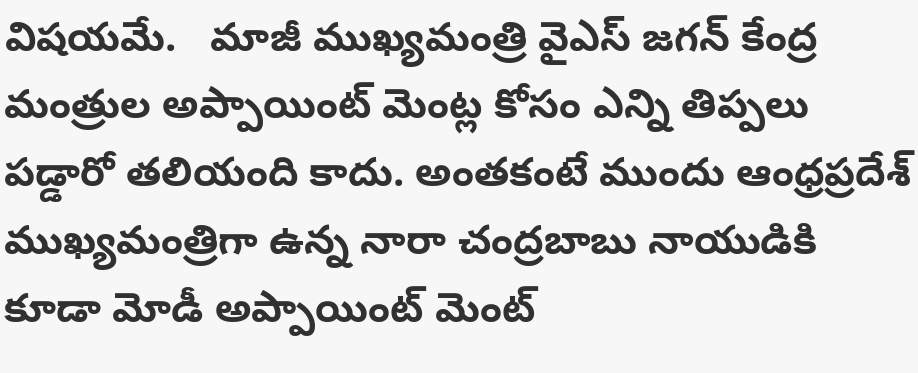విషయమే.   మాజీ ముఖ్యమంత్రి వైఎస్ జగన్ కేంద్ర మంత్రుల అప్పాయింట్ మెంట్ల కోసం ఎన్ని తిప్పలు పడ్డారో తలియంది కాదు. అంతకంటే ముందు ఆంధ్రప్రదేశ్ ముఖ్యమంత్రిగా ఉన్న నారా చంద్రబాబు నాయుడికి కూడా మోడీ అప్పాయింట్ మెంట్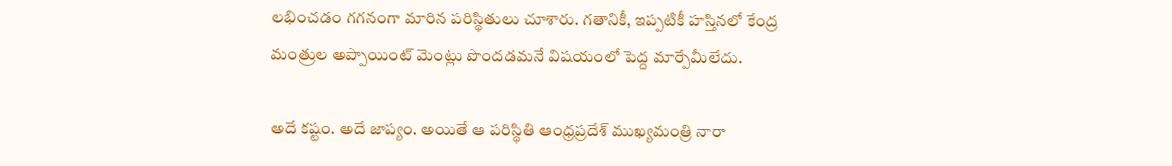లభించడం గగనంగా మారిన పరిస్థితులు చూశారు. గతానికీ, ఇప్పటికీ హస్తినలో కేంద్ర మంత్రుల అప్పాయింట్ మెంట్లు పొందడమనే విషయంలో పెద్ద మార్పేమీలేదు.

అదే కష్టం. అదే జాప్యం. అయితే ఆ పరిస్థితి ఆంధ్రప్రదేశ్ ముఖ్యమంత్రి నారా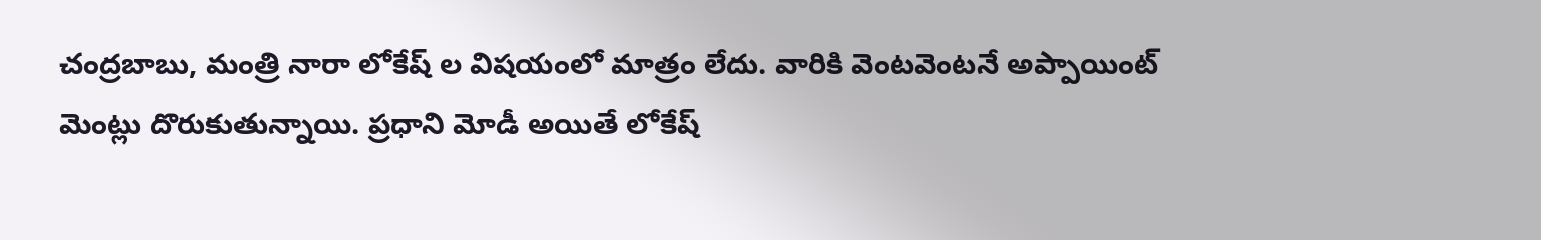చంద్రబాబు, మంత్రి నారా లోకేష్ ల విషయంలో మాత్రం లేదు. వారికి వెంటవెంటనే అప్పాయింట్ మెంట్లు దొరుకుతున్నాయి. ప్రధాని మోడీ అయితే లోకేష్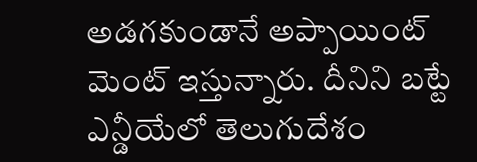అడగకుండానే అప్పాయింట్ మెంట్ ఇస్తున్నారు. దీనిని బట్టే ఎన్డీయేలో తెలుగుదేశం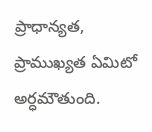ప్రాధాన్యత, ప్రాముఖ్యత ఏమిటో అర్ధమౌతుంది.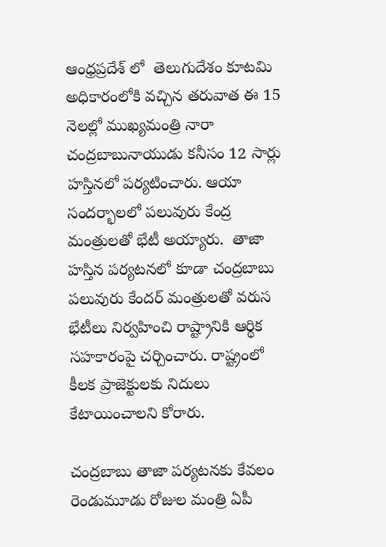ఆంధ్రప్రదేశ్ లో  తెలుగుదేశం కూటమి అధికారంలోకి వచ్చిన తరువాత ఈ 15 నెలల్లో ముఖ్యమంత్రి నారా చంద్రబాబునాయుడు కనీసం 12 సార్లు హస్తినలో పర్యటించారు. ఆయా సందర్భాలలో పలువురు కేంద్ర మంత్రులతో భేటీ అయ్యారు.  తాజా హస్తిన పర్యటనలో కూడా చంద్రబాబు పలువురు కేందర్ మంత్రులతో వరుస భేటీలు నిర్వహించి రాష్ట్రానికి ఆర్థిక సహకారంపై చర్చించారు. రాష్ట్రంలో కీలక ప్రాజెక్టులకు నిదులు కేటాయించాలని కోరారు.

చంద్రబాబు తాజా పర్యటనకు కేవలం రెండుమూడు రోజుల మంత్రి ఏపీ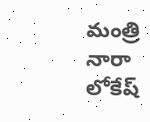మంత్రి నారా లోకేష్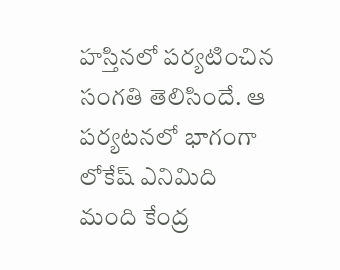హస్తినలో పర్యటించిన సంగతి తెలిసిందే. ఆ పర్యటనలో భాగంగా లోకేష్ ఎనిమిది మంది కేంద్ర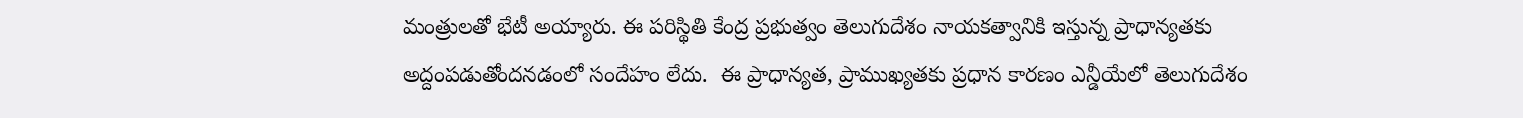మంత్రులతో భేటీ అయ్యారు. ఈ పరిస్థితి కేంద్ర ప్రభుత్వం తెలుగుదేశం నాయకత్వానికి ఇస్తున్న ప్రాధాన్యతకు అద్దంపడుతోందనడంలో సందేహం లేదు.  ఈ ప్రాధాన్యత, ప్రాముఖ్యతకు ప్రధాన కారణం ఎన్డీయేలో తెలుగుదేశం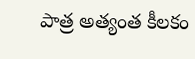పాత్ర అత్యంత కీలకం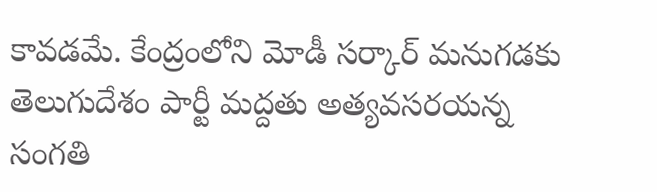కావడమే. కేంద్రంలోని మోడీ సర్కార్ మనుగడకు తెలుగుదేశం పార్టీ మద్దతు అత్యవసరయన్న సంగతి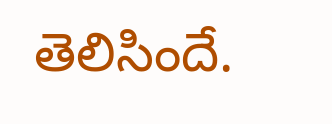తెలిసిందే.